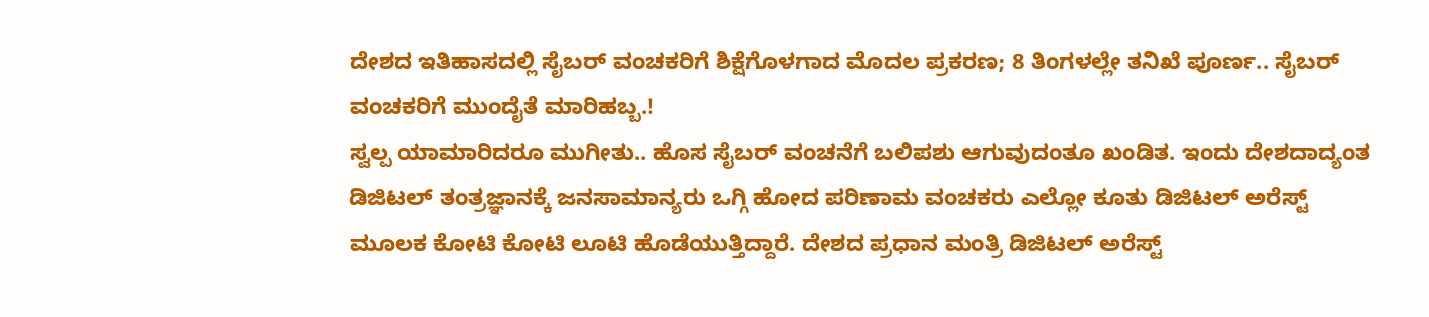ದೇಶದ ಇತಿಹಾಸದಲ್ಲಿ ಸೈಬರ್ ವಂಚಕರಿಗೆ ಶಿಕ್ಷೆಗೊಳಗಾದ ಮೊದಲ ಪ್ರಕರಣ; 8 ತಿಂಗಳಲ್ಲೇ ತನಿಖೆ ಪೂರ್ಣ.. ಸೈಬರ್ ವಂಚಕರಿಗೆ ಮುಂದೈತೆ ಮಾರಿಹಬ್ಬ.!
ಸ್ವಲ್ಪ ಯಾಮಾರಿದರೂ ಮುಗೀತು.. ಹೊಸ ಸೈಬರ್ ವಂಚನೆಗೆ ಬಲಿಪಶು ಆಗುವುದಂತೂ ಖಂಡಿತ. ಇಂದು ದೇಶದಾದ್ಯಂತ ಡಿಜಿಟಲ್ ತಂತ್ರಜ್ಞಾನಕ್ಕೆ ಜನಸಾಮಾನ್ಯರು ಒಗ್ಗಿ ಹೋದ ಪರಿಣಾಮ ವಂಚಕರು ಎಲ್ಲೋ ಕೂತು ಡಿಜಿಟಲ್ ಅರೆಸ್ಟ್ ಮೂಲಕ ಕೋಟಿ ಕೋಟಿ ಲೂಟಿ ಹೊಡೆಯುತ್ತಿದ್ದಾರೆ. ದೇಶದ ಪ್ರಧಾನ ಮಂತ್ರಿ ಡಿಜಿಟಲ್ ಅರೆಸ್ಟ್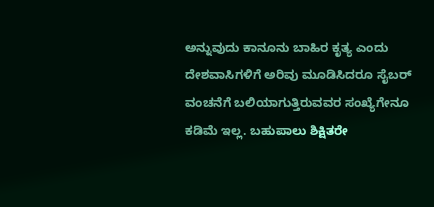ಅನ್ನುವುದು ಕಾನೂನು ಬಾಹಿರ ಕೃತ್ಯ ಎಂದು ದೇಶವಾಸಿಗಳಿಗೆ ಅರಿವು ಮೂಡಿಸಿದರೂ ಸೈಬರ್ ವಂಚನೆಗೆ ಬಲಿಯಾಗುತ್ತಿರುವವರ ಸಂಖ್ಯೆಗೇನೂ ಕಡಿಮೆ ಇಲ್ಲ. ಬಹುಪಾಲು ಶಿಕ್ಷಿತರೇ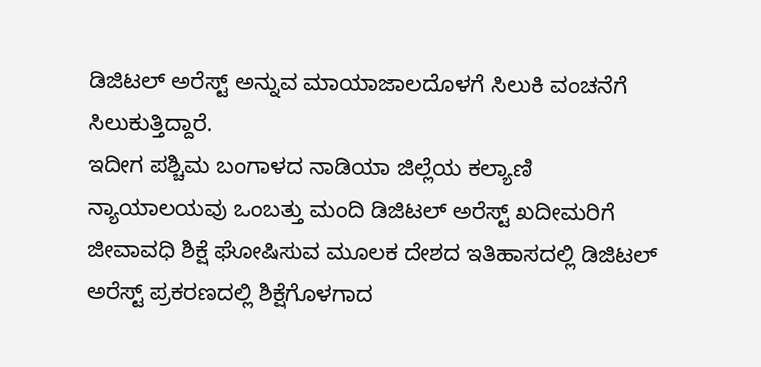ಡಿಜಿಟಲ್ ಅರೆಸ್ಟ್ ಅನ್ನುವ ಮಾಯಾಜಾಲದೊಳಗೆ ಸಿಲುಕಿ ವಂಚನೆಗೆ ಸಿಲುಕುತ್ತಿದ್ದಾರೆ.
ಇದೀಗ ಪಶ್ಚಿಮ ಬಂಗಾಳದ ನಾಡಿಯಾ ಜಿಲ್ಲೆಯ ಕಲ್ಯಾಣಿ ನ್ಯಾಯಾಲಯವು ಒಂಬತ್ತು ಮಂದಿ ಡಿಜಿಟಲ್ ಅರೆಸ್ಟ್ ಖದೀಮರಿಗೆ ಜೀವಾವಧಿ ಶಿಕ್ಷೆ ಘೋಷಿಸುವ ಮೂಲಕ ದೇಶದ ಇತಿಹಾಸದಲ್ಲಿ ಡಿಜಿಟಲ್ ಅರೆಸ್ಟ್ ಪ್ರಕರಣದಲ್ಲಿ ಶಿಕ್ಷೆಗೊಳಗಾದ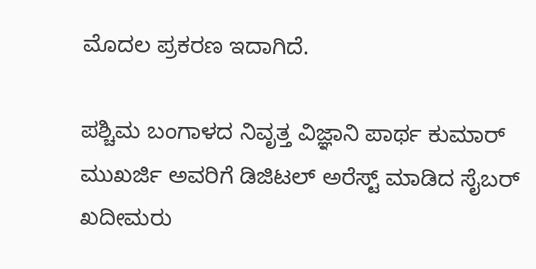ಮೊದಲ ಪ್ರಕರಣ ಇದಾಗಿದೆ.

ಪಶ್ಚಿಮ ಬಂಗಾಳದ ನಿವೃತ್ತ ವಿಜ್ಞಾನಿ ಪಾರ್ಥ ಕುಮಾರ್ ಮುಖರ್ಜಿ ಅವರಿಗೆ ಡಿಜಿಟಲ್ ಅರೆಸ್ಟ್ ಮಾಡಿದ ಸೈಬರ್ ಖದೀಮರು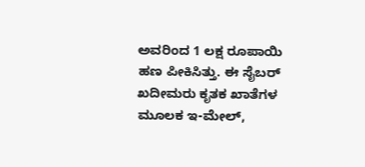ಅವರಿಂದ 1 ಲಕ್ಷ ರೂಪಾಯಿ ಹಣ ಪೀಕಿಸಿತ್ತು. ಈ ಸೈಬರ್ ಖದೀಮರು ಕೃತಕ ಖಾತೆಗಳ ಮೂಲಕ ಇ-ಮೇಲ್,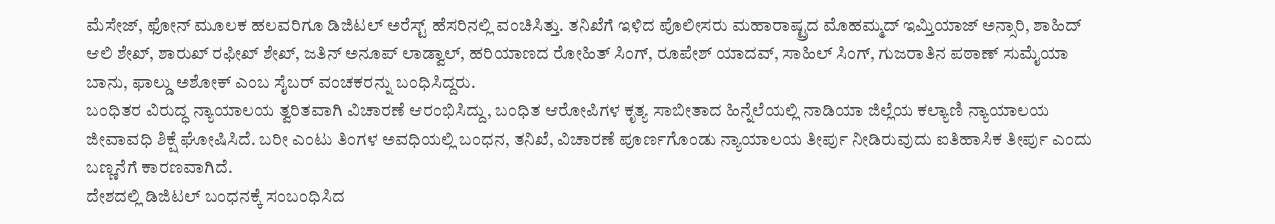ಮೆಸೇಜ್, ಫೋನ್ ಮೂಲಕ ಹಲವರಿಗೂ ಡಿಜಿಟಲ್ ಅರೆಸ್ಟ್ ಹೆಸರಿನಲ್ಲಿ ವಂಚಿಸಿತ್ತು. ತನಿಖೆಗೆ ಇಳಿದ ಪೊಲೀಸರು ಮಹಾರಾಷ್ಟ್ರದ ಮೊಹಮ್ಮದ್ ಇಮ್ತಿಯಾಜ್ ಅನ್ಸಾರಿ, ಶಾಹಿದ್ ಆಲಿ ಶೇಖ್, ಶಾರುಖ್ ರಫೀಖ್ ಶೇಖ್, ಜತಿನ್ ಅನೂಪ್ ಲಾಡ್ವಾಲ್, ಹರಿಯಾಣದ ರೋಹಿತ್ ಸಿಂಗ್, ರೂಪೇಶ್ ಯಾದವ್, ಸಾಹಿಲ್ ಸಿಂಗ್, ಗುಜರಾತಿನ ಪಠಾಣ್ ಸುಮೈಯಾ ಬಾನು, ಫಾಲ್ಡು ಅಶೋಕ್ ಎಂಬ ಸೈಬರ್ ವಂಚಕರನ್ನು ಬಂಧಿಸಿದ್ದರು.
ಬಂಧಿತರ ವಿರುದ್ಧ ನ್ಯಾಯಾಲಯ ತ್ವರಿತವಾಗಿ ವಿಚಾರಣೆ ಆರಂಭಿಸಿದ್ದು, ಬಂಧಿತ ಆರೋಪಿಗಳ ಕೃತ್ಯ ಸಾಬೀತಾದ ಹಿನ್ನೆಲೆಯಲ್ಲಿ ನಾಡಿಯಾ ಜಿಲ್ಲೆಯ ಕಲ್ಯಾಣಿ ನ್ಯಾಯಾಲಯ ಜೀವಾವಧಿ ಶಿಕ್ಷೆ ಘೋಷಿಸಿದೆ. ಬರೀ ಎಂಟು ತಿಂಗಳ ಅವಧಿಯಲ್ಲಿ ಬಂಧನ, ತನಿಖೆ, ವಿಚಾರಣೆ ಪೂರ್ಣಗೊಂಡು ನ್ಯಾಯಾಲಯ ತೀರ್ಪು ನೀಡಿರುವುದು ಐತಿಹಾಸಿಕ ತೀರ್ಪು ಎಂದು ಬಣ್ಣನೆಗೆ ಕಾರಣವಾಗಿದೆ.
ದೇಶದಲ್ಲಿ ಡಿಜಿಟಲ್ ಬಂಧನಕ್ಕೆ ಸಂಬಂಧಿಸಿದ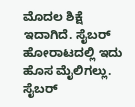ಮೊದಲ ಶಿಕ್ಷೆ ಇದಾಗಿದೆ. ಸೈಬರ್ ಹೋರಾಟದಲ್ಲಿ ಇದು ಹೊಸ ಮೈಲಿಗಲ್ಲು. ಸೈಬರ್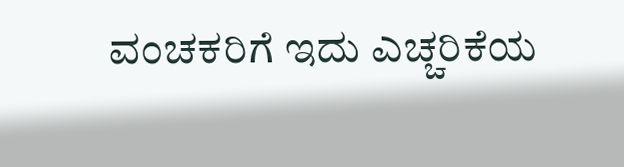ವಂಚಕರಿಗೆ ಇದು ಎಚ್ಚರಿಕೆಯ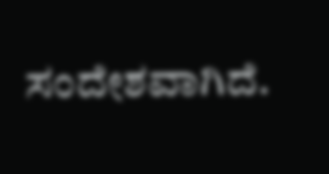ಸಂದೇಶವಾಗಿದೆ.